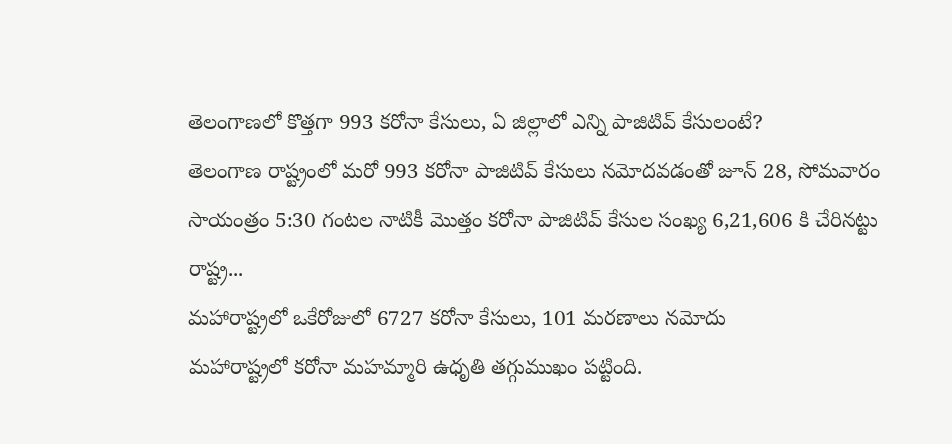తెలంగాణలో కొత్తగా 993 కరోనా కేసులు, ఏ జిల్లాలో ఎన్ని పాజిటివ్ కేసులంటే?
తెలంగాణ రాష్ట్రంలో మరో 993 కరోనా పాజిటివ్ కేసులు నమోదవడంతో జూన్ 28, సోమవారం సాయంత్రం 5:30 గంటల నాటికీ మొత్తం కరోనా పాజిటివ్ కేసుల సంఖ్య 6,21,606 కి చేరినట్టు రాష్ట్ర...
మహారాష్ట్రలో ఒకేరోజులో 6727 కరోనా కేసులు, 101 మరణాలు నమోదు
మహారాష్ట్రలో కరోనా మహమ్మారి ఉధృతి తగ్గుముఖం పట్టింది.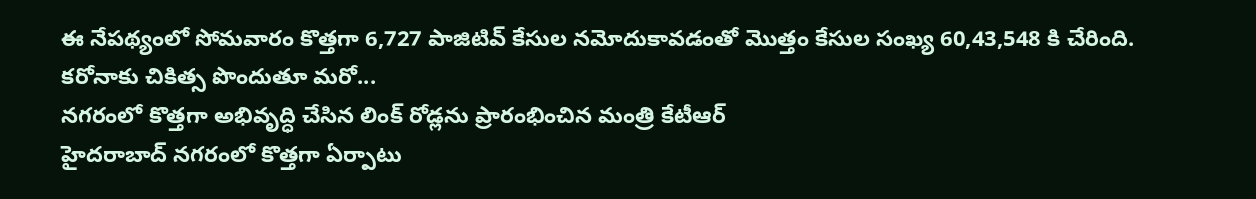ఈ నేపథ్యంలో సోమవారం కొత్తగా 6,727 పాజిటివ్ కేసుల నమోదుకావడంతో మొత్తం కేసుల సంఖ్య 60,43,548 కి చేరింది. కరోనాకు చికిత్స పొందుతూ మరో...
నగరంలో కొత్తగా అభివృద్ధి చేసిన లింక్ రోడ్లను ప్రారంభించిన మంత్రి కేటీఆర్
హైదరాబాద్ నగరంలో కొత్తగా ఏర్పాటు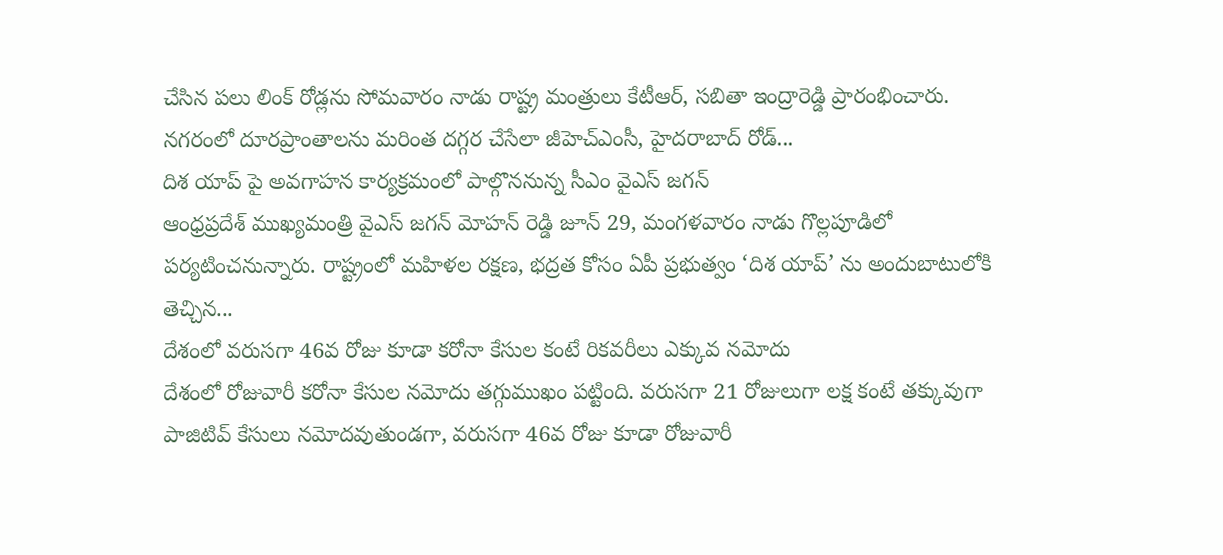చేసిన పలు లింక్ రోడ్లను సోమవారం నాడు రాష్ట్ర మంత్రులు కేటీఆర్, సబితా ఇంద్రారెడ్డి ప్రారంభించారు. నగరంలో దూరప్రాంతాలను మరింత దగ్గర చేసేలా జీహెచ్ఎంసీ, హైదరాబాద్ రోడ్...
దిశ యాప్ పై అవగాహన కార్యక్రమంలో పాల్గొననున్న సీఎం వైఎస్ జగన్
ఆంధ్రప్రదేశ్ ముఖ్యమంత్రి వైఎస్ జగన్ మోహన్ రెడ్డి జూన్ 29, మంగళవారం నాడు గొల్లపూడిలో పర్యటించనున్నారు. రాష్ట్రంలో మహిళల రక్షణ, భద్రత కోసం ఏపీ ప్రభుత్వం ‘దిశ యాప్’ ను అందుబాటులోకి తెచ్చిన...
దేశంలో వరుసగా 46వ రోజు కూడా కరోనా కేసుల కంటే రికవరీలు ఎక్కువ నమోదు
దేశంలో రోజువారీ కరోనా కేసుల నమోదు తగ్గుముఖం పట్టింది. వరుసగా 21 రోజులుగా లక్ష కంటే తక్కువుగా పాజిటివ్ కేసులు నమోదవుతుండగా, వరుసగా 46వ రోజు కూడా రోజువారీ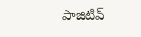పాజిటివ్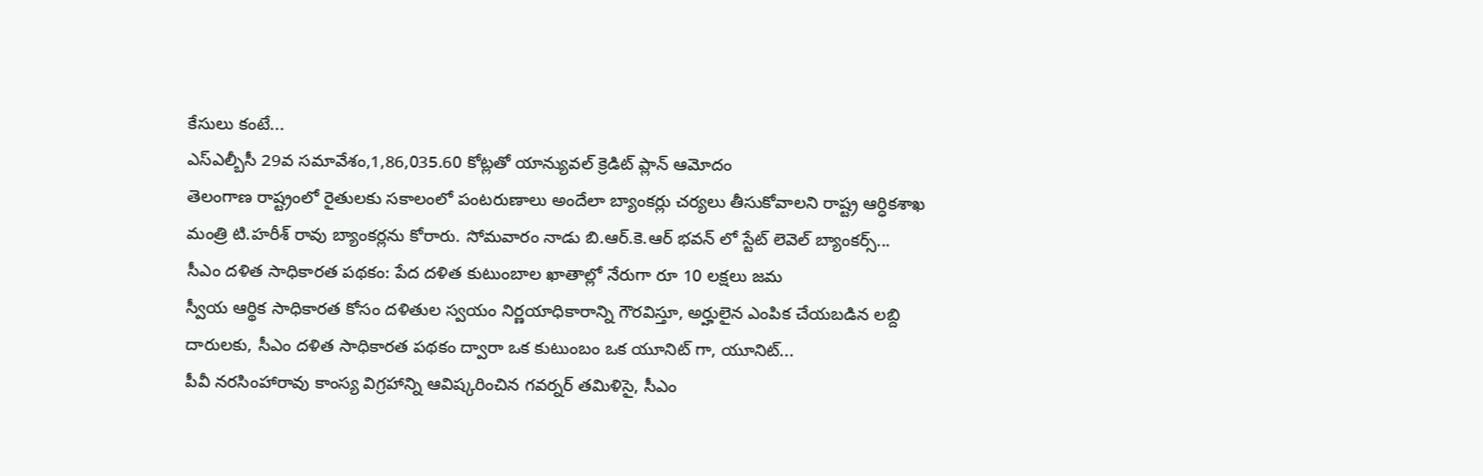కేసులు కంటే...
ఎస్ఎల్బీసీ 29వ సమావేశం,1,86,035.60 కోట్లతో యాన్యువల్ క్రెడిట్ ప్లాన్ ఆమోదం
తెలంగాణ రాష్ట్రంలో రైతులకు సకాలంలో పంటరుణాలు అందేలా బ్యాంకర్లు చర్యలు తీసుకోవాలని రాష్ట్ర ఆర్ధికశాఖ మంత్రి టి.హరీశ్ రావు బ్యాంకర్లను కోరారు. సోమవారం నాడు బి.ఆర్.కె.ఆర్ భవన్ లో స్టేట్ లెవెల్ బ్యాంకర్స్...
సీఎం దళిత సాధికారత పథకం: పేద దళిత కుటుంబాల ఖాతాల్లో నేరుగా రూ 10 లక్షలు జమ
స్వీయ ఆర్థిక సాధికారత కోసం దళితుల స్వయం నిర్ణయాధికారాన్ని గౌరవిస్తూ, అర్హులైన ఎంపిక చేయబడిన లబ్ది దారులకు, సీఎం దళిత సాధికారత పథకం ద్వారా ఒక కుటుంబం ఒక యూనిట్ గా, యూనిట్...
పీవీ నరసింహారావు కాంస్య విగ్రహాన్ని ఆవిష్కరించిన గవర్నర్ తమిళిసై, సీఎం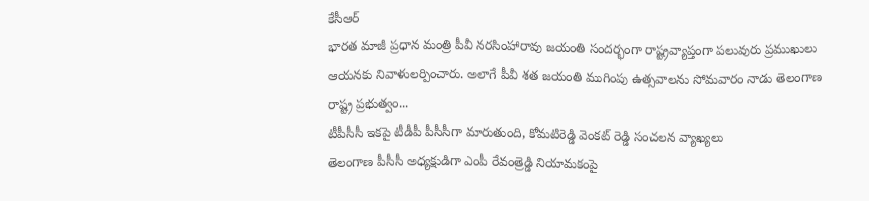కేసీఆర్
భారత మాజీ ప్రధాన మంత్రి పీవీ నరసింహారావు జయంతి సందర్భంగా రాష్ట్రవ్యాప్తంగా పలువురు ప్రముఖులు ఆయనకు నివాళులర్పించారు. అలాగే పీవీ శత జయంతి ముగింపు ఉత్సవాలను సోమవారం నాడు తెలంగాణ రాష్ట్ర ప్రభుత్వం...
టీపీసీసీ ఇకపై టీడీపీ పీసీసీగా మారుతుంది, కోమటిరెడ్డి వెంకట్ రెడ్డి సంచలన వ్యాఖ్యలు
తెలంగాణ పీసీసీ అధ్యక్షుడిగా ఎంపీ రేవంత్రెడ్డి నియామకంపై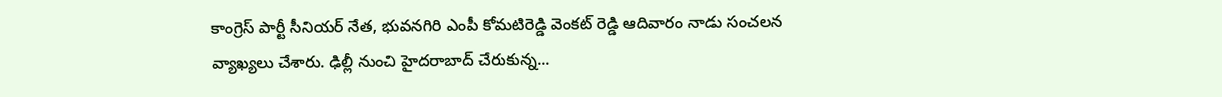కాంగ్రెస్ పార్టీ సీనియర్ నేత, భువనగిరి ఎంపీ కోమటిరెడ్డి వెంకట్ రెడ్డి ఆదివారం నాడు సంచలన వ్యాఖ్యలు చేశారు. ఢిల్లీ నుంచి హైదరాబాద్ చేరుకున్న...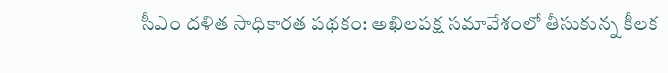సీఎం దళిత సాధికారత పథకం: అఖిలపక్ష సమావేశంలో తీసుకున్న కీలక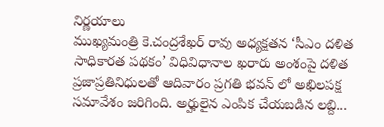నిర్ణయాలు
ముఖ్యమంత్రి కె.చంద్రశేఖర్ రావు అధ్యక్షతన ‘సీఎం దళిత సాధికారత పథకం’ విధివిధానాల ఖరారు అంశంపై దళిత ప్రజాప్రతినిధులతో ఆదివారం ప్రగతి భవన్ లో అఖిలపక్ష సమావేశం జరిగింది. అర్హులైన ఎంపిక చేయబడిన లబ్ది...